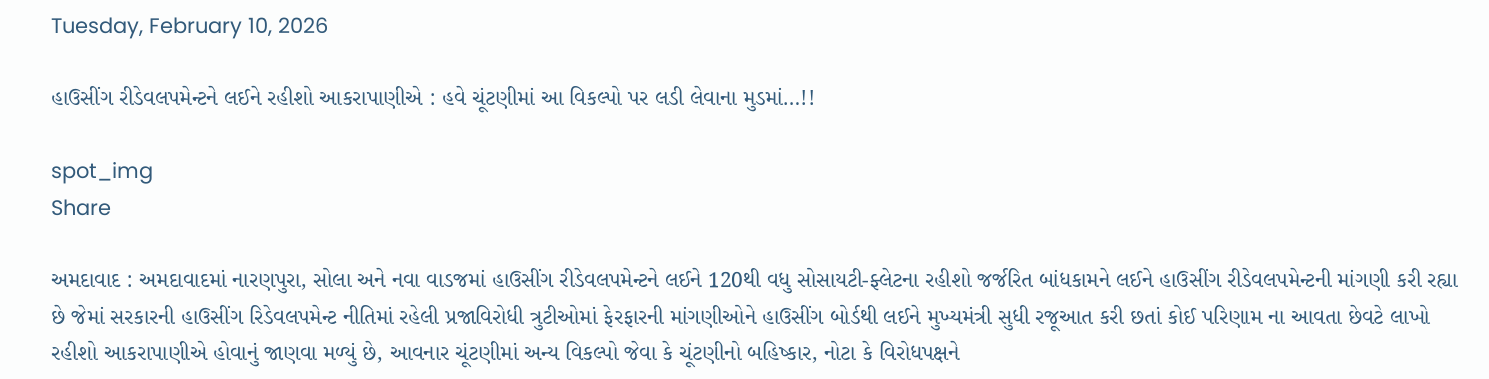Tuesday, February 10, 2026

હાઉસીંગ રીડેવલપમેન્ટને લઈને રહીશો આકરાપાણીએ : હવે ચૂંટણીમાં આ વિકલ્પો પર લડી લેવાના મુડમાં…!!

spot_img
Share

અમદાવાદ : અમદાવાદમાં નારણપુરા, સોલા અને નવા વાડજમાં હાઉસીંગ રીડેવલપમેન્ટને લઈને 120થી વધુ સોસાયટી-ફ્લેટના રહીશો જર્જરિત બાંધકામને લઈને હાઉસીંગ રીડેવલપમેન્ટની માંગણી કરી રહ્યા છે જેમાં સરકારની હાઉસીંગ રિડેવલપમેન્ટ નીતિમાં રહેલી પ્રજાવિરોધી ત્રુટીઓમાં ફેરફારની માંગણીઓને હાઉસીંગ બોર્ડથી લઈને મુખ્યમંત્રી સુધી રજૂઆત કરી છતાં કોઈ પરિણામ ના આવતા છેવટે લાખો રહીશો આકરાપાણીએ હોવાનું જાણવા મળ્યું છે, આવનાર ચૂંટણીમાં અન્ય વિકલ્પો જેવા કે ચૂંટણીનો બહિષ્કાર, નોટા કે વિરોધપક્ષને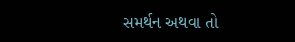સમર્થન અથવા તો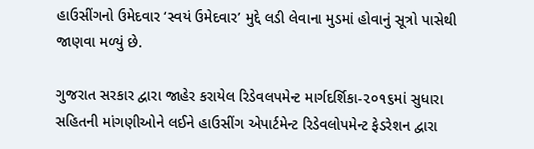હાઉસીંગનો ઉમેદવાર ‘સ્વયં ઉમેદવાર’ મુદ્દે લડી લેવાના મુડમાં હોવાનું સૂત્રો પાસેથી જાણવા મળ્યું છે.

ગુજરાત સરકાર દ્વારા જાહેર કરાયેલ રિડેવલપમેન્ટ માર્ગદર્શિકા-૨૦૧૬માં સુધારા સહિતની માંગણીઓને લઈને હાઉસીંગ એપાર્ટમેન્ટ રિડેવલોપમેન્ટ ફેડરેશન દ્વારા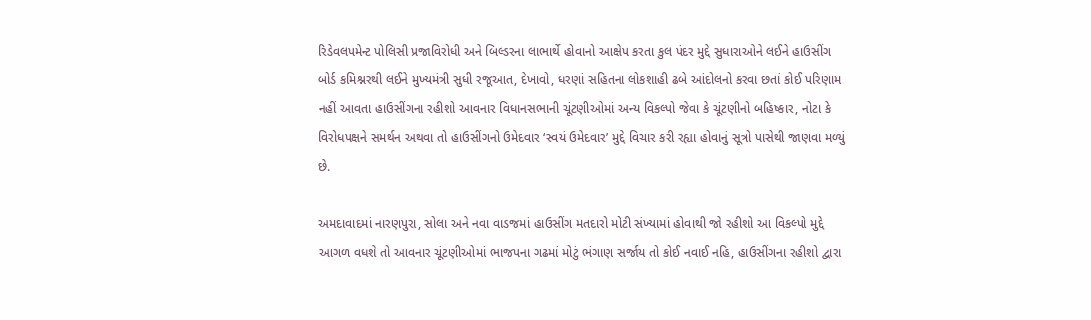રિડેવલપમેન્ટ પોલિસી પ્રજાવિરોધી અને બિલ્ડરના લાભાર્થે હોવાનો આક્ષેપ કરતા કુલ પંદર મુદ્દે સુધારાઓને લઈને હાઉસીંગ બોર્ડ કમિશ્નરથી લઈને મુખ્યમંત્રી સુધી રજૂઆત, દેખાવો, ધરણાં સહિતના લોકશાહી ઢબે આંદોલનો કરવા છતાં કોઈ પરિણામ નહીં આવતા હાઉસીંગના રહીશો આવનાર વિધાનસભાની ચૂંટણીઓમાં અન્ય વિકલ્પો જેવા કે ચૂંટણીનો બહિષ્કાર, નોટા કે વિરોધપક્ષને સમર્થન અથવા તો હાઉસીંગનો ઉમેદવાર ‘સ્વયં ઉમેદવાર’ મુદ્દે વિચાર કરી રહ્યા હોવાનું સૂત્રો પાસેથી જાણવા મળ્યું છે.

અમદાવાદમાં નારણપુરા, સોલા અને નવા વાડજમાં હાઉસીંગ મતદારો મોટી સંખ્યામાં હોવાથી જો રહીશો આ વિકલ્પો મુદ્દે આગળ વધશે તો આવનાર ચૂંટણીઓમાં ભાજપના ગઢમાં મોટું ભંગાણ સર્જાય તો કોઈ નવાઈ નહિ, હાઉસીંગના રહીશો દ્વારા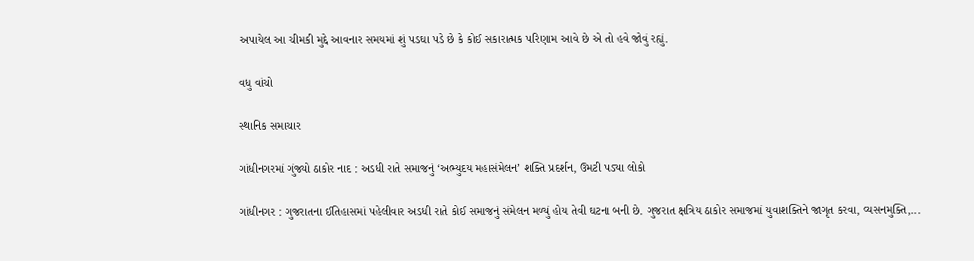અપાયેલ આ ચીમકી મુદ્દે આવનાર સમયમાં શું પડઘા પડે છે કે કોઈ સકારાત્મક પરિણામ આવે છે એ તો હવે જોવું રહ્યું.

વધુ વાંચો

સ્થાનિક સમાચાર

ગાંધીનગરમાં ગુંજ્યો ઠાકોર નાદ : અડધી રાતે સમાજનું ‘અભ્યુદય મહાસંમેલન’ શક્તિ પ્રદર્શન, ઉમટી પડ્યા લોકો

ગાંધીનગર : ગુજરાતના ઈતિહાસમાં પહેલીવાર અડધી રાતે કોઈ સમાજનું સંમેલન મળ્યું હોય તેવી ઘટના બની છે. ગુજરાત ક્ષત્રિય ઠાકોર સમાજમાં યુવાશક્તિને જાગૃત કરવા, વ્યસનમુક્તિ,...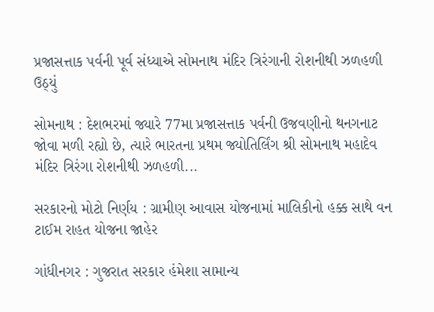પ્રજાસત્તાક પર્વની પૂર્વ સંધ્યાએ સોમનાથ મંદિર ત્રિરંગાની રોશનીથી ઝળહળી ઉઠ્યું

સોમનાથ : દેશભરમાં જ્યારે 77મા પ્રજાસત્તાક પર્વની ઉજવણીનો થનગનાટ જોવા મળી રહ્યો છે, ત્યારે ભારતના પ્રથમ જ્યોતિર્લિંગ શ્રી સોમનાથ મહાદેવ મંદિર ત્રિરંગા રોશનીથી ઝળહળી...

સરકારનો મોટો નિર્ણય : ગ્રામીણ આવાસ યોજનામાં માલિકીનો હક્ક સાથે વન ટાઈમ રાહત યોજના જાહેર

ગાંધીનગર : ગુજરાત સરકાર હંમેશા સામાન્ય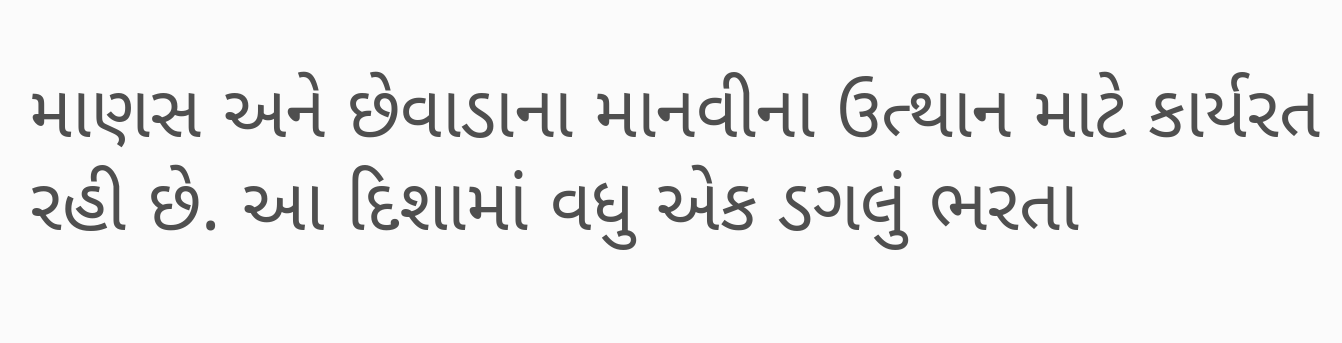માણસ અને છેવાડાના માનવીના ઉત્થાન માટે કાર્યરત રહી છે. આ દિશામાં વધુ એક ડગલું ભરતા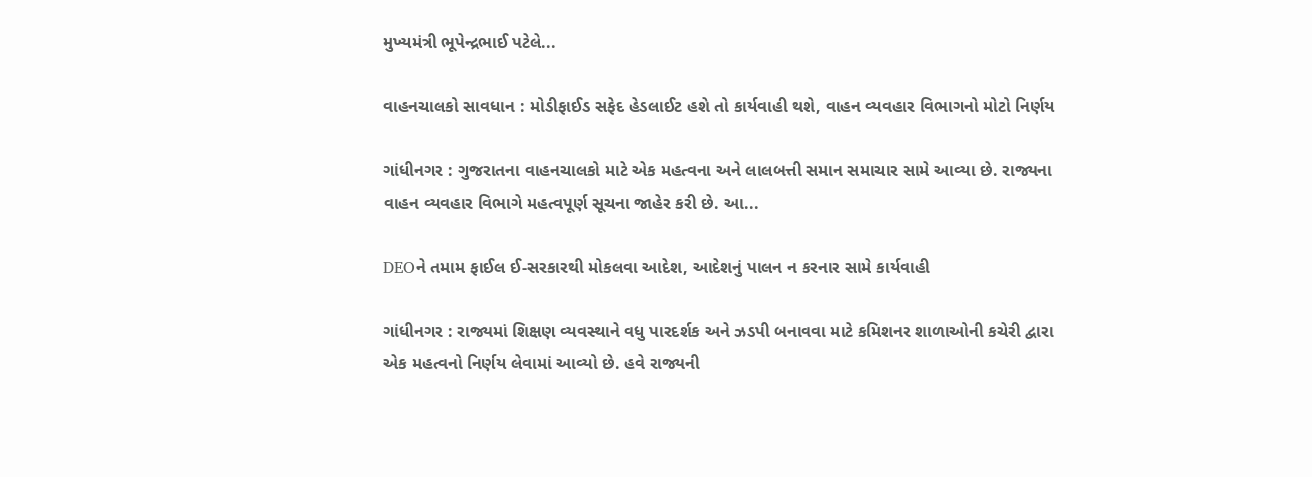મુખ્યમંત્રી ભૂપેન્દ્રભાઈ પટેલે...

વાહનચાલકો સાવધાન : મોડીફાઈડ સફેદ હેડલાઈટ હશે તો કાર્યવાહી થશે, વાહન વ્યવહાર વિભાગનો મોટો નિર્ણય

ગાંધીનગર : ગુજરાતના વાહનચાલકો માટે એક મહત્વના અને લાલબત્તી સમાન સમાચાર સામે આવ્યા છે. રાજ્યના વાહન વ્યવહાર વિભાગે મહત્વપૂર્ણ સૂચના જાહેર કરી છે. આ...

DEOને તમામ ફાઈલ ઈ-સરકારથી મોકલવા આદેશ, આદેશનું પાલન ન કરનાર સામે કાર્યવાહી

ગાંધીનગર : રાજ્યમાં શિક્ષણ વ્યવસ્થાને વધુ પારદર્શક અને ઝડપી બનાવવા માટે કમિશનર શાળાઓની કચેરી દ્વારા એક મહત્વનો નિર્ણય લેવામાં આવ્યો છે. હવે રાજ્યની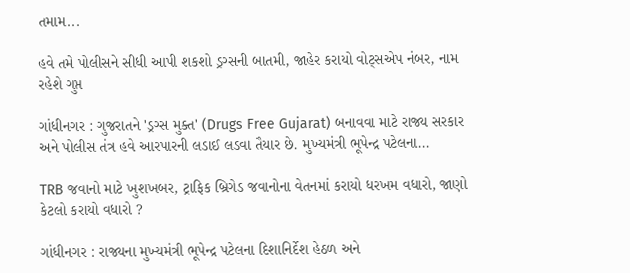તમામ...

હવે તમે પોલીસને સીધી આપી શકશો ડ્રગ્સની બાતમી, જાહેર કરાયો વોટ્સએપ નંબર, નામ રહેશે ગુપ્ત

ગાંધીનગર : ગુજરાતને 'ડ્રગ્સ મુક્ત' (Drugs Free Gujarat) બનાવવા માટે રાજ્ય સરકાર અને પોલીસ તંત્ર હવે આરપારની લડાઈ લડવા તૈયાર છે. મુખ્યમંત્રી ભૂપેન્દ્ર પટેલના...

TRB જવાનો માટે ખુશખબર, ટ્રાફિક બ્રિગેડ જવાનોના વેતનમાં કરાયો ધરખમ વધારો, જાણો કેટલો કરાયો વધારો ?

ગાંધીનગર : રાજ્યના મુખ્યમંત્રી ભૂપેન્દ્ર પટેલના દિશાનિર્દેશ હેઠળ અને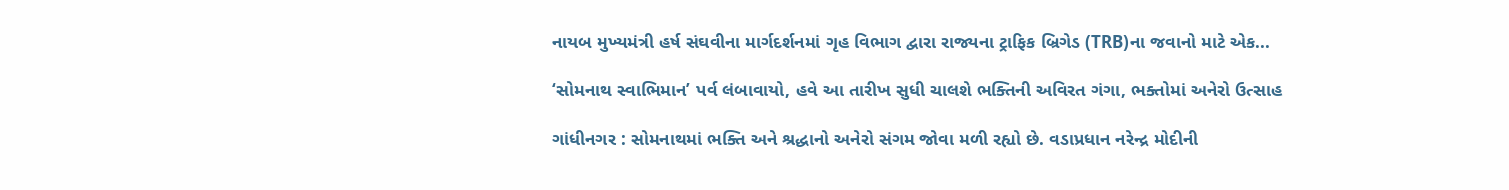નાયબ મુખ્યમંત્રી હર્ષ સંઘવીના માર્ગદર્શનમાં ગૃહ વિભાગ દ્વારા રાજ્યના ટ્રાફિક બ્રિગેડ (TRB)ના જવાનો માટે એક...

‘સોમનાથ સ્વાભિમાન’ પર્વ લંબાવાયો, હવે આ તારીખ સુધી ચાલશે ભક્તિની અવિરત ગંગા, ભક્તોમાં અનેરો ઉત્સાહ

ગાંધીનગર : સોમનાથમાં ભક્તિ અને શ્રદ્ધાનો અનેરો સંગમ જોવા મળી રહ્યો છે. વડાપ્રધાન નરેન્દ્ર મોદીની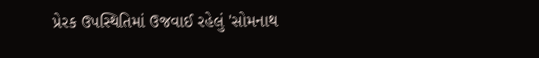પ્રેરક ઉપસ્થિતિમાં ઉજવાઈ રહેલું 'સોમનાથ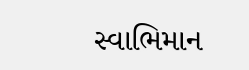સ્વાભિમાન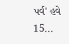પર્વ' હવે 15...